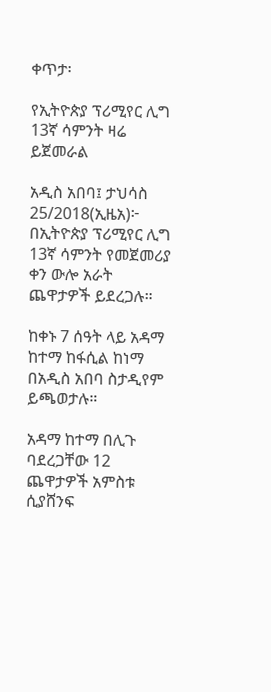ቀጥታ፡

የኢትዮጵያ ፕሪሚየር ሊግ 13ኛ ሳምንት ዛሬ ይጀመራል

አዲስ አበባ፤ ታህሳስ 25/2018(ኢዜአ)፦ በኢትዮጵያ ፕሪሚየር ሊግ 13ኛ ሳምንት የመጀመሪያ ቀን ውሎ አራት ጨዋታዎች ይደረጋሉ።

ከቀኑ 7 ሰዓት ላይ አዳማ ከተማ ከፋሲል ከነማ በአዲስ አበባ ስታዲየም ይጫወታሉ።

አዳማ ከተማ በሊጉ ባደረጋቸው 12 ጨዋታዎች አምስቱ ሲያሸንፍ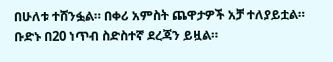በሁለቱ ተሸንፏል። በቀሪ አምስት ጨዋታዎች አቻ ተለያይቷል። ቡድኑ በ20 ነጥብ ስድስተኛ ደረጃን ይዟል።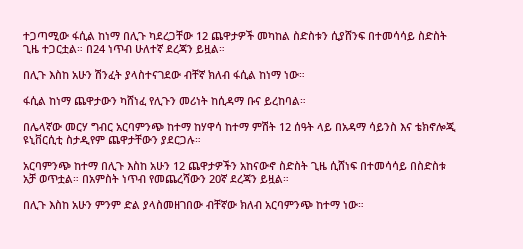ተጋጣሚው ፋሲል ከነማ በሊጉ ካደረጋቸው 12 ጨዋታዎች መካከል ስድስቱን ሲያሸንፍ በተመሳሳይ ስድስት ጊዜ ተጋርቷል። በ24 ነጥብ ሁለተኛ ደረጃን ይዟል።

በሊጉ እስከ አሁን ሽንፈት ያላስተናገደው ብቸኛ ክለብ ፋሲል ከነማ ነው።

ፋሲል ከነማ ጨዋታውን ካሸነፈ የሊጉን መሪነት ከሲዳማ ቡና ይረከባል።

በሌላኛው መርሃ ግብር አርባምንጭ ከተማ ከሃዋሳ ከተማ ምሽት 12 ሰዓት ላይ በአዳማ ሳይንስ እና ቴክኖሎጂ ዩኒቨርሲቲ ስታዲየም ጨዋታቸውን ያደርጋሉ።

አርባምንጭ ከተማ በሊጉ እስከ አሁን 12 ጨዋታዎችን አከናውኖ ስድስት ጊዜ ሲሸነፍ በተመሳሳይ በስድስቱ አቻ ወጥቷል። በአምስት ነጥብ የመጨረሻውን 20ኛ ደረጃን ይዟል።

በሊጉ እስከ አሁን ምንም ድል ያላስመዘገበው ብቸኛው ክለብ አርባምንጭ ከተማ ነው።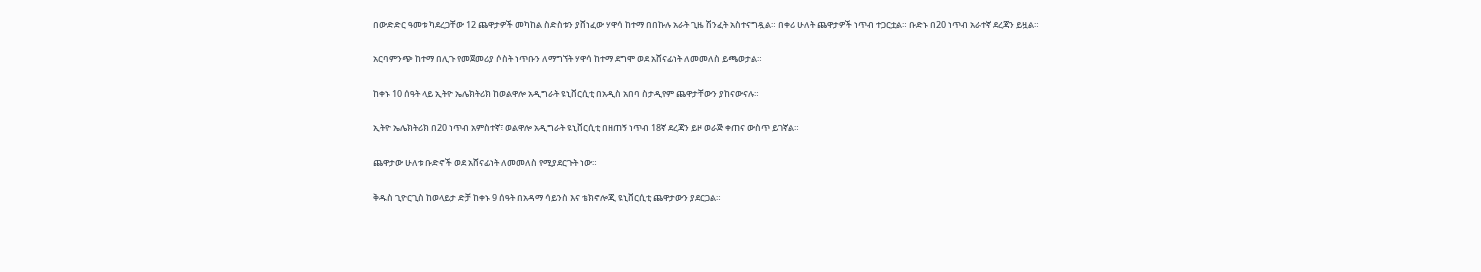በውድድር ዓመቱ ካደረጋቸው 12 ጨዋታዎች መካከል ስድስቱን ያሸነፈው ሃዋሳ ከተማ በበኩሉ አራት ጊዜ ሽንፈት አስተናግዷል። በቀሪ ሁለት ጨዋታዎች ነጥብ ተጋርቷል። ቡድኑ በ20 ነጥብ አራተኛ ደረጃን ይዟል።

አርባምንጭ ከተማ በሊጉ የመጀመሪያ ሶስት ነጥቡን ለማግኘት ሃዋሳ ከተማ ደግሞ ወደ አሸናፊነት ለመመለስ ይጫወታል።

ከቀኑ 10 ሰዓት ላይ ኢትዮ ኤሌክትሪክ ከወልዋሎ አዲግራት ዩኒቨርሲቲ በአዲስ አበባ ስታዲየም ጨዋታቸውን ያከናውናሉ።

ኢትዮ ኤሌክትሪክ በ20 ነጥብ አምስተኛ፣ ወልዋሎ አዲግራት ዩኒቨርሲቲ በዘጠኝ ነጥብ 18ኛ ደረጃን ይዞ ወራጅ ቀጠና ውስጥ ይገኛል።

ጨዋታው ሁለቱ ቡድኖች ወደ አሸናፊነት ለመመለስ የሚያደርጉት ነው።

ቅዱስ ጊዮርጊስ ከወላይታ ድቻ ከቀኑ 9 ሰዓት በአዳማ ሳይንስ እና ቴክኖሎጂ ዩኒቨርሲቲ ጨዋታውን ያደርጋል።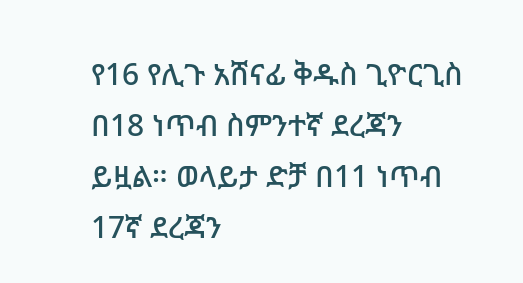የ16 የሊጉ አሸናፊ ቅዱስ ጊዮርጊስ በ18 ነጥብ ስምንተኛ ደረጃን ይዟል። ወላይታ ድቻ በ11 ነጥብ 17ኛ ደረጃን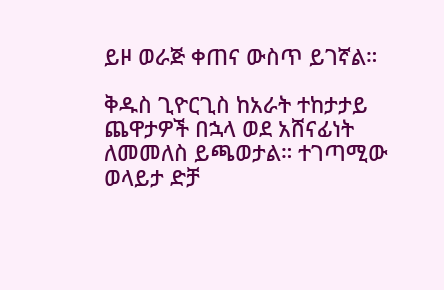ይዞ ወራጅ ቀጠና ውስጥ ይገኛል።

ቅዱስ ጊዮርጊስ ከአራት ተከታታይ ጨዋታዎች በኋላ ወደ አሸናፊነት ለመመለስ ይጫወታል። ተገጣሚው ወላይታ ድቻ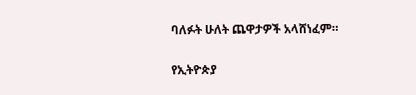ባለፉት ሁለት ጨዋታዎች አላሸነፈም።

የኢትዮጵያ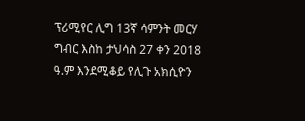ፕሪሚየር ሊግ 13ኛ ሳምንት መርሃ ግብር እስከ ታህሳስ 27 ቀን 2018 ዓ.ም እንደሚቆይ የሊጉ አክሲዮን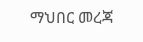ማህበር መረጃ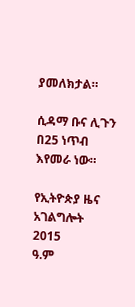ያመለክታል።

ሲዳማ ቡና ሊጉን በ25 ነጥብ እየመራ ነው።

የኢትዮጵያ ዜና አገልግሎት
2015
ዓ.ም